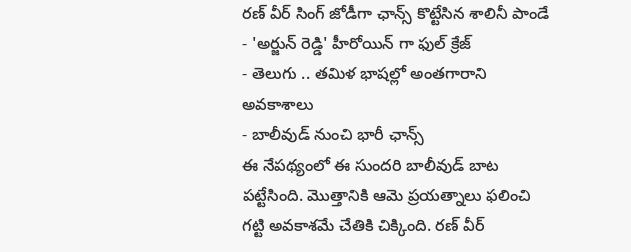రణ్ వీర్ సింగ్ జోడీగా ఛాన్స్ కొట్టేసిన శాలినీ పాండే
- 'అర్జున్ రెడ్డి' హీరోయిన్ గా ఫుల్ క్రేజ్
- తెలుగు .. తమిళ భాషల్లో అంతగారాని అవకాశాలు
- బాలీవుడ్ నుంచి భారీ ఛాన్స్
ఈ నేపథ్యంలో ఈ సుందరి బాలీవుడ్ బాట పట్టేసింది. మొత్తానికి ఆమె ప్రయత్నాలు ఫలించి గట్టి అవకాశమే చేతికి చిక్కింది. రణ్ వీర్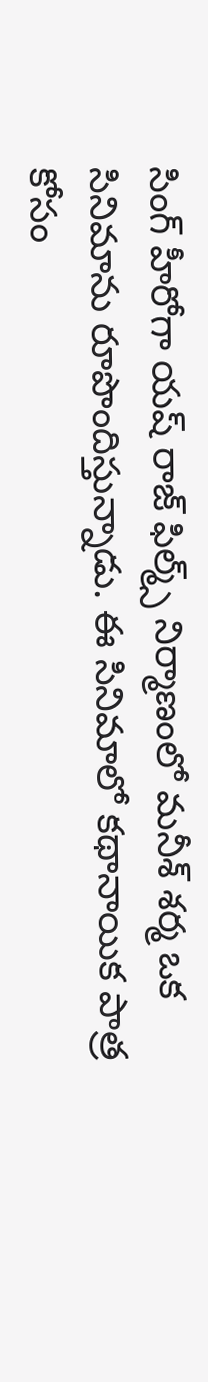సింగ్ హీరోగా యష్ రాజ్ ఫిల్మ్స్ నిర్మాణంలో మనీశ్ శర్మ ఒక సినిమాను రూపొందిస్తున్నాడు. ఈ సినిమాలో కథానాయిక పాత్ర కోసం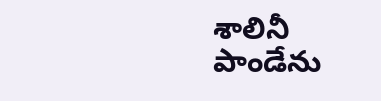శాలినీ పాండేను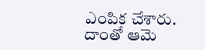ఎంపిక చేశారు. దాంతో ఆమె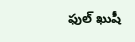ఫుల్ ఖుషీ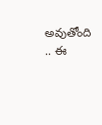అవుతోంది .. ఈ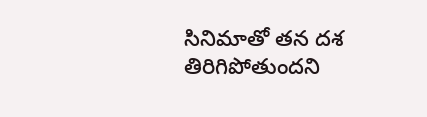సినిమాతో తన దశ తిరిగిపోతుందని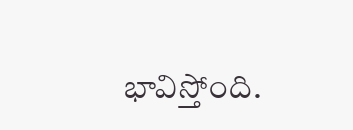భావిస్తోంది.